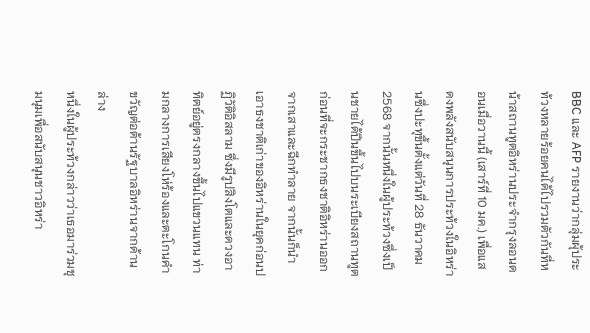BBC และ AFP รายงานว่ากลุ่มผุ้ประท้วงหลายร้อยคนได้ไปรวมตัวกันที่หน้าสถานทูตอิหร่านประจำกรุงลอนดอนเมื่อวานนี้ (เสาร์ที่ 10 มค.) เพื่อแสดงพลังสนับสนุนการประท้วงในอิหร่านซึ่งปะทุขึ้นตั้งแต่วันที่ 28 ธันวาคม 2568 จากนั้นหนึ่งในผู้ประท้วงซึ่งเป็นชายได้ปีนขึ้นไปบนระเบียงสถานทูต ก่อนที่จะกระชากธงชาติอิหร่านออกจากเสาและฉีกทำลาย จากนั้นก็นำเอาธงชาติเก่าของอิหร่านในยุคก่อนปฏิวัติอิสลาม ซึ่งมีรูปสิงโตและดวงอาทิตย์อยู่ตรงกลางขึ้นไปแขวนแทน ท่ามกลางการเสียงโห่ร้องและตะโกนคำขวัญต่อต้านรัฐบาลอิหร่านจากด้านล่าง
หนึ่งในผู้ประท้วงกล่าวว่าเธอมาร่วมชุมนุมเพื่อสนับสนุนชาวอิหร่า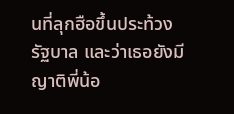นที่ลุกฮือขึ้นประท้วงรัฐบาล และว่าเธอยังมีญาติพี่น้อ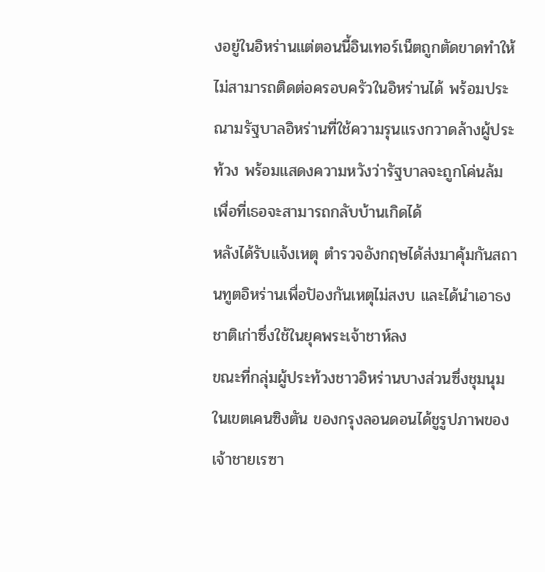งอยู่ในอิหร่านแต่ตอนนี้อินเทอร์เน็ตถูกตัดขาดทำให้ไม่สามารถติดต่อครอบครัวในอิหร่านได้ พร้อมประณามรัฐบาลอิหร่านที่ใช้ความรุนแรงกวาดล้างผู้ประท้วง พร้อมแสดงความหวังว่ารัฐบาลจะถูกโค่นล้ม เพื่อที่เธอจะสามารถกลับบ้านเกิดได้
หลังได้รับแจ้งเหตุ ตำรวจอังกฤษได้ส่งมาคุ้มกันสถานทูตอิหร่านเพื่อปัองกันเหตุไม่สงบ และได้นำเอาธงชาติเก่าซึ่งใช้ในยุคพระเจ้าชาห์ลง
ขณะที่กลุ่มผู้ประท้วงชาวอิหร่านบางส่วนซึ่งชุมนุมในเขตเคนซิงตัน ของกรุงลอนดอนได้ชูรูปภาพของเจ้าชายเรซา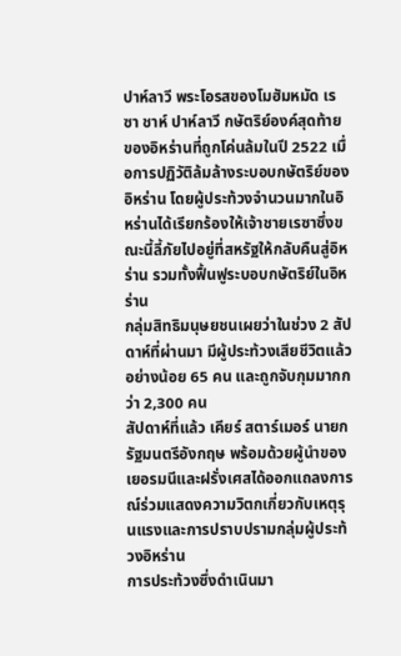ปาห์ลาวี พระโอรสของโมฮัมหมัด เรซา ชาห์ ปาห์ลาวี กษัตริย์องค์สุดท้ายของอิหร่านที่ถูกโค่นล้มในปี 2522 เมื่อการปฏิวัติล้มล้างระบอบกษัตริย์ของอิหร่าน โดยผู้ประท้วงจำนวนมากในอิหร่านได้เรียกร้องให้เจ้าชายเรซาซึ่งขณะนี้ลี้ภัยไปอยู่ที่สหรัฐให้กลับคืนสู่อิหร่าน รวมทั้งฟื้นฟูระบอบกษัตริย์ในอิหร่าน
กลุ่มสิทธิมนุษยชนเผยว่าในช่วง 2 สัปดาห์ที่ผ่านมา มีผู้ประท้วงเสียชีวิตแล้วอย่างน้อย 65 คน และถูกจับกุมมากกว่า 2,300 คน
สัปดาห์ที่แล้ว เคียร์ สตาร์เมอร์ นายกรัฐมนตรีอังกฤษ พร้อมด้วยผู้นำของเยอรมนีและฝรั่งเศสได้ออกแถลงการณ์ร่วมแสดงความวิตกเกี่ยวกับเหตุรุนแรงและการปราบปรามกลุ่มผู้ประท้วงอิหร่าน
การประท้วงซึ่งดำเนินมา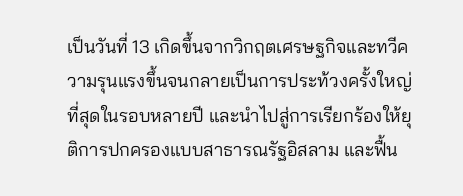เป็นวันที่ 13 เกิดขึ้นจากวิกฤตเศรษฐกิจและทวีความรุนแรงขึ้นจนกลายเป็นการประท้วงครั้งใหญ่ที่สุดในรอบหลายปี และนำไปสู่การเรียกร้องให้ยุติการปกครองแบบสาธารณรัฐอิสลาม และฟื้น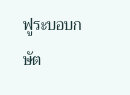ฟูระบอบกษัต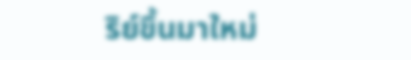ริย์ขึ้นมาใหม่